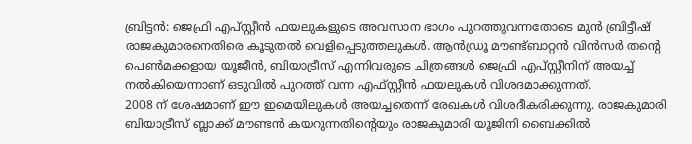ബ്രിട്ടൻ: ജെഫ്രി എപ്സ്റ്റീൻ ഫയലുകളുടെ അവസാന ഭാഗം പുറത്തുവന്നതോടെ മുൻ ബ്രിട്ടീഷ് രാജകുമാരനെതിരെ കൂടുതൽ വെളിപ്പെടുത്തലുകൾ. ആൻഡ്രൂ മൗണ്ട്ബാറ്റൻ വിൻസർ തന്റെ പെൺമക്കളായ യൂജീൻ, ബിയാട്രീസ് എന്നിവരുടെ ചിത്രങ്ങൾ ജെഫ്രി എപ്സ്റ്റീനിന് അയച്ച് നൽകിയെന്നാണ് ഒടുവിൽ പുറത്ത് വന്ന എഫ്സ്റ്റീൻ ഫയലുകൾ വിശദമാക്കുന്നത്.
2008 ന് ശേഷമാണ് ഈ ഇമെയിലുകൾ അയച്ചതെന്ന് രേഖകൾ വിശദീകരിക്കുന്നു. രാജകുമാരി ബിയാട്രീസ് ബ്ലാക്ക് മൗണ്ടൻ കയറുന്നതിന്റെയും രാജകുമാരി യൂജിനി ബൈക്കിൽ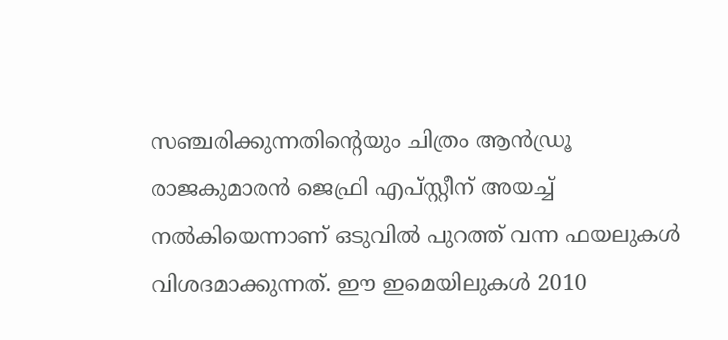സഞ്ചരിക്കുന്നതിന്റെയും ചിത്രം ആൻഡ്രൂ രാജകുമാരൻ ജെഫ്രി എപ്സ്റ്റീന് അയച്ച് നൽകിയെന്നാണ് ഒടുവിൽ പുറത്ത് വന്ന ഫയലുകൾ വിശദമാക്കുന്നത്. ഈ ഇമെയിലുകൾ 2010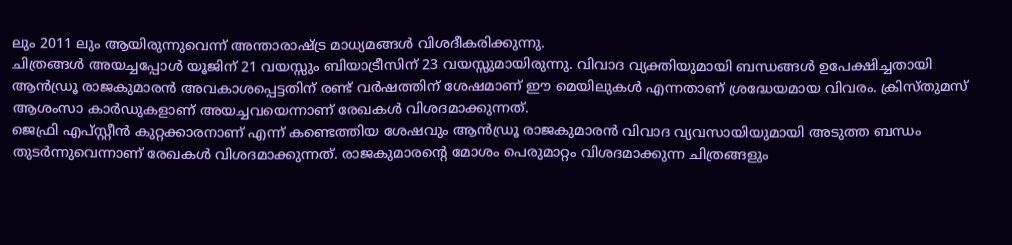ലും 2011 ലും ആയിരുന്നുവെന്ന് അന്താരാഷ്ട്ര മാധ്യമങ്ങൾ വിശദീകരിക്കുന്നു.
ചിത്രങ്ങൾ അയച്ചപ്പോൾ യൂജിന് 21 വയസ്സും ബിയാട്രീസിന് 23 വയസ്സുമായിരുന്നു. വിവാദ വ്യക്തിയുമായി ബന്ധങ്ങൾ ഉപേക്ഷിച്ചതായി ആൻഡ്രൂ രാജകുമാരൻ അവകാശപ്പെട്ടതിന് രണ്ട് വർഷത്തിന് ശേഷമാണ് ഈ മെയിലുകൾ എന്നതാണ് ശ്രദ്ധേയമായ വിവരം. ക്രിസ്തുമസ് ആശംസാ കാർഡുകളാണ് അയച്ചവയെന്നാണ് രേഖകൾ വിശദമാക്കുന്നത്.
ജെഫ്രി എപ്സ്റ്റീൻ കുറ്റക്കാരനാണ് എന്ന് കണ്ടെത്തിയ ശേഷവും ആൻഡ്രൂ രാജകുമാരൻ വിവാദ വ്യവസായിയുമായി അടുത്ത ബന്ധം തുടർന്നുവെന്നാണ് രേഖകൾ വിശദമാക്കുന്നത്. രാജകുമാരന്റെ മോശം പെരുമാറ്റം വിശദമാക്കുന്ന ചിത്രങ്ങളും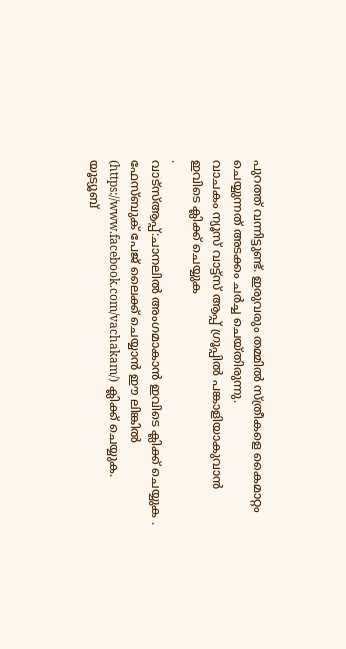പുറത്ത് വന്നിട്ടുണ്ട്. ഇരുവരും തമ്മിൽ സ്ത്രീകളെ കൈമാറ്റം ചെയ്യുന്നത് അടക്കം ചർച്ച ചെയ്തിരുന്നു.
വാചകം ന്യൂസ് വാട്ട്സ് ആപ്പ് ഗ്രൂപ്പിൽ പങ്കാളിയാകുവാൻ
ഇവിടെ ക്ലിക്ക് ചെയ്യുക
.
വാട്സ്ആപ്പ്:ചാനലിൽ അംഗമാകാൻ ഇവിടെ ക്ലിക്ക് ചെയ്യുക .
ഫേസ്ബുക് പേജ് ലൈക്ക് ചെയ്യാൻ ഈ ലിങ്കിൽ (https://www.facebook.com/vachakam/) ക്ലിക്ക് ചെയ്യുക.
യൂട്യൂബ്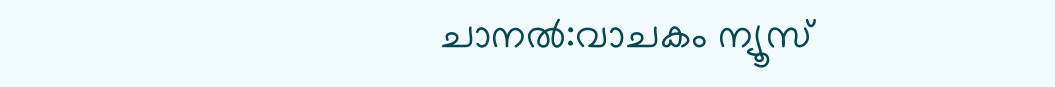ചാനൽ:വാചകം ന്യൂസ്